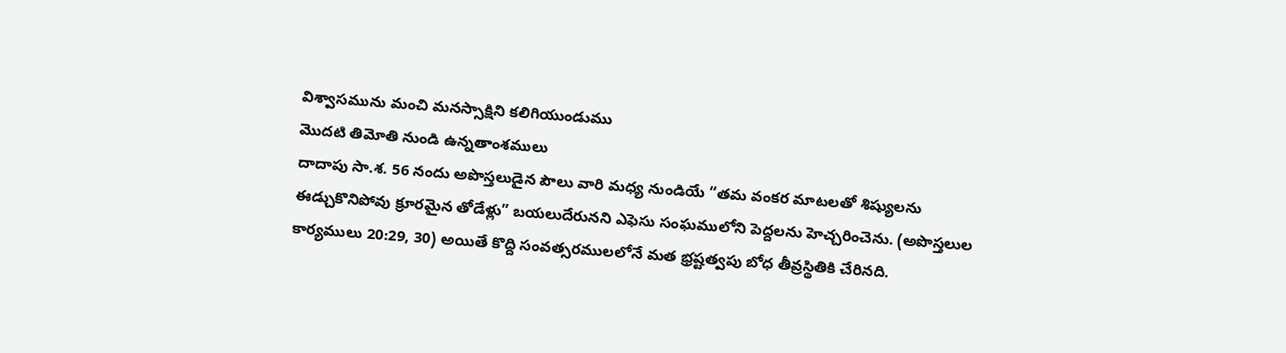విశ్వాసమును మంచి మనస్సాక్షిని కలిగియుండుము
మొదటి తిమోతి నుండి ఉన్నతాంశములు
దాదాపు సా.శ. 56 నందు అపొస్తలుడైన పౌలు వారి మధ్య నుండియే “తమ వంకర మాటలతో శిష్యులను ఈడ్చుకొనిపోవు క్రూరమైన తోడేళ్లు” బయలుదేరునని ఎఫెసు సంఘములోని పెద్దలను హెచ్చరించెను. (అపొస్తలుల కార్యములు 20:29, 30) అయితే కొద్ది సంవత్సరములలోనే మత భ్రష్టత్వపు బోధ తీవ్రస్థితికి చేరినది.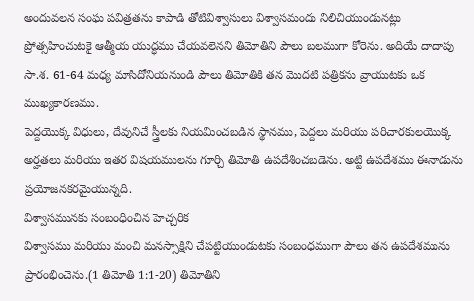అందువలన సంఘ పవిత్రతను కాపాడి తోటివిశ్వాసులు విశ్వాసమందు నిలిచియుండునట్లు ప్రోత్సహించుటకై ఆత్మీయ యుద్ధము చేయవలెనని తిమోతిని పౌలు బలముగా కోరెను. అదియే దాదాపు సా.శ. 61-64 మధ్య మాసిదోనియనుండి పౌలు తిమోతికి తన మొదటి పత్రికను వ్రాయుటకు ఒక ముఖ్యకారణము.
పెద్దయొక్క విధులు, దేవునిచే స్త్రీలకు నియమించబడిన స్థానము, పెద్దలు మరియు పరిచారకులయొక్క అర్హతలు మరియు ఇతర విషయములను గూర్చి తిమోతి ఉపదేశించబడెను. అట్టి ఉపదేశము ఈనాడును ప్రయోజనకరమైయున్నది.
విశ్వాసమునకు సంబంధించిన హెచ్చరిక
విశ్వాసము మరియు మంచి మనస్సాక్షిని చేపట్టియుండుటకు సంబంధముగా పౌలు తన ఉపదేశమును ప్రారంభించెను.(1 తిమోతి 1:1-20) తిమోతిని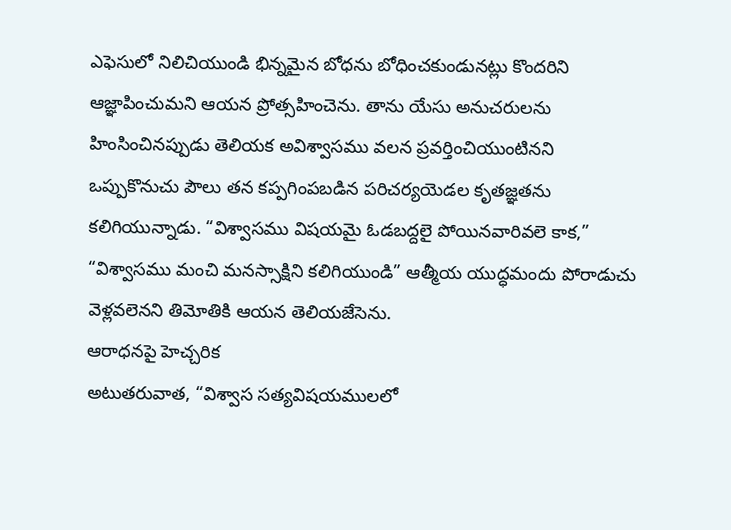ఎఫెసులో నిలిచియుండి భిన్నమైన బోధను బోధించకుండునట్లు కొందరిని ఆజ్ఞాపించుమని ఆయన ప్రోత్సహించెను. తాను యేసు అనుచరులను హింసించినప్పుడు తెలియక అవిశ్వాసము వలన ప్రవర్తించియుంటినని ఒప్పుకొనుచు పౌలు తన కప్పగింపబడిన పరిచర్యయెడల కృతజ్ఞతను కలిగియున్నాడు. “విశ్వాసము విషయమై ఓడబద్దలై పోయినవారివలె కాక,” “విశ్వాసము మంచి మనస్సాక్షిని కలిగియుండి” ఆత్మీయ యుద్ధమందు పోరాడుచు వెళ్లవలెనని తిమోతికి ఆయన తెలియజేసెను.
ఆరాధనపై హెచ్చరిక
అటుతరువాత, “విశ్వాస సత్యవిషయములలో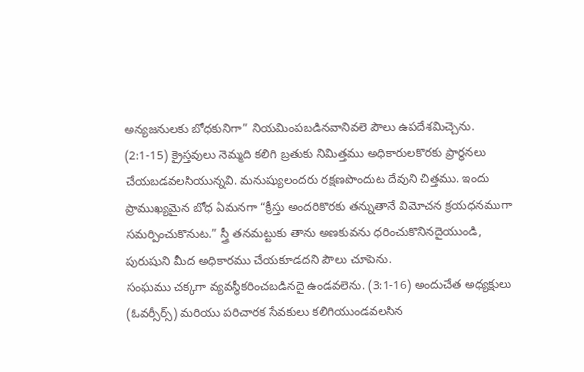అన్యజనులకు బోధకునిగా” నియమింపబడినవానివలె పౌలు ఉపదేశమిచ్చెను. (2:1-15) క్రైస్తవులు నెమ్మది కలిగి బ్రతుకు నిమిత్తము అధికారులకొరకు ప్రార్థనలు చేయబడవలసియున్నవి. మనుష్యులందరు రక్షణపొందుట దేవుని చిత్తము. ఇందు ప్రాముఖ్యమైన బోధ ఏమనగా “క్రీస్తు అందరికొరకు తన్నుతానే విమోచన క్రయధనముగా సమర్పించుకొనుట.” స్త్రీ తనమట్టుకు తాను అణకువను ధరించుకొనినదైయుండి, పురుషుని మీద అధికారము చేయకూడదని పౌలు చూపెను.
సంఘము చక్కగా వ్యవస్థీకరించబడినదై ఉండవలెను. (3:1-16) అందుచేత అధ్యక్షులు (ఓవర్సీర్స్) మరియు పరిచారక సేవకులు కలిగియుండవలసిన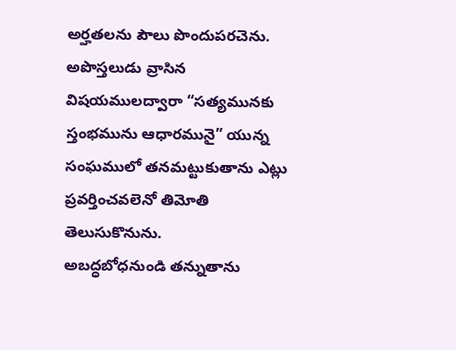అర్హతలను పౌలు పొందుపరచెను. అపొస్తలుడు వ్రాసిన విషయములద్వారా “సత్యమునకు స్తంభమును ఆధారమునై” యున్న సంఘములో తనమట్టుకుతాను ఎట్లు ప్రవర్తించవలెనో తిమోతి తెలుసుకొనును.
అబద్ధబోధనుండి తన్నుతాను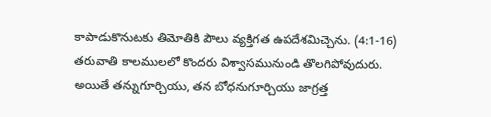కాపాడుకొనుటకు తిమోతికి పౌలు వ్యక్తిగత ఉపదేశమిచ్చెను. (4:1-16) తరువాతి కాలములలో కొందరు విశ్వాసమునుండి తొలగిపోవుదురు. అయితే తన్నుగూర్చియు, తన బోధనుగూర్చియు జాగ్రత్త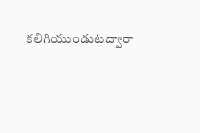కలిగియుండుటద్వారా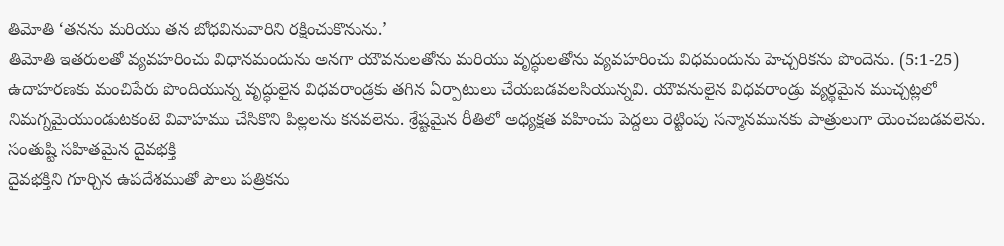తిమోతి ‘తనను మరియు తన బోధవినువారిని రక్షించుకొనును.’
తిమోతి ఇతరులతో వ్యవహరించు విధానమందును అనగా యౌవనులతోను మరియు వృద్ధులతోను వ్యవహరించు విధమందును హెచ్చరికను పొందెను. (5:1-25) ఉదాహరణకు మంచిపేరు పొందియున్న వృద్ధులైన విధవరాండ్రకు తగిన ఏర్పాటులు చేయబడవలసియున్నవి. యౌవనులైన విధవరాండ్రు వ్యర్థమైన ముచ్చట్లలో నిమగ్నమైయుండుటకంటె వివాహము చేసికొని పిల్లలను కనవలెను. శ్రేష్టమైన రీతిలో అధ్యక్షత వహించు పెద్దలు రెట్టింపు సన్మానమునకు పాత్రులుగా యెంచబడవలెను.
సంతుష్టి సహితమైన దైవభక్తి
దైవభక్తిని గూర్చిన ఉపదేశముతో పౌలు పత్రికను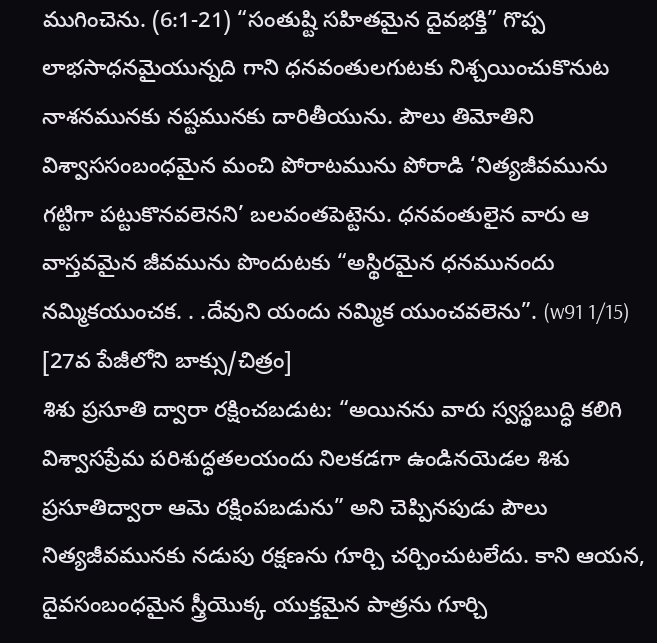ముగించెను. (6:1-21) “సంతుష్టి సహితమైన దైవభక్తి” గొప్ప లాభసాధనమైయున్నది గాని ధనవంతులగుటకు నిశ్చయించుకొనుట నాశనమునకు నష్టమునకు దారితీయును. పౌలు తిమోతిని విశ్వాససంబంధమైన మంచి పోరాటమును పోరాడి ‘నిత్యజీవమును గట్టిగా పట్టుకొనవలెనని’ బలవంతపెట్టెను. ధనవంతులైన వారు ఆ వాస్తవమైన జీవమును పొందుటకు “అస్థిరమైన ధనమునందు నమ్మికయుంచక. . .దేవుని యందు నమ్మిక యుంచవలెను”. (w91 1/15)
[27వ పేజీలోని బాక్సు/చిత్రం]
శిశు ప్రసూతి ద్వారా రక్షించబడుట: “అయినను వారు స్వస్థబుద్ధి కలిగి విశ్వాసప్రేమ పరిశుద్ధతలయందు నిలకడగా ఉండినయెడల శిశు ప్రసూతిద్వారా ఆమె రక్షింపబడును” అని చెప్పినపుడు పౌలు నిత్యజీవమునకు నడుపు రక్షణను గూర్చి చర్చించుటలేదు. కాని ఆయన, దైవసంబంధమైన స్త్రీయొక్క యుక్తమైన పాత్రను గూర్చి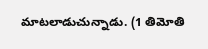మాటలాడుచున్నాడు. (1 తిమోతి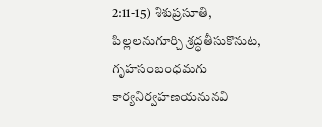2:11-15) శిశుప్రసూతి, పిల్లలనుగూర్చి శ్రద్ధతీసుకొనుట, గృహసంబంధమగు కార్యనిర్వహణయనునవి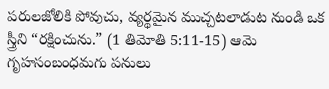పరులజోలికి పోవుచు, వ్యర్థమైన ముచ్చటలాడుట నుండి ఒక స్త్రీని “రక్షించును.” (1 తిమోతి 5:11-15) ఆమె గృహసంబంధమగు పనులు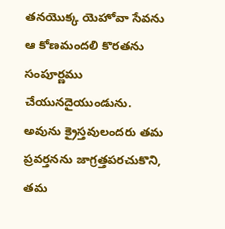తనయొక్క యెహోవా సేవను ఆ కోణమందలి కొరతను సంపూర్ణము చేయునదైయుండును. అవును క్రైస్తవులందరు తమ ప్రవర్తనను జాగ్రత్తపరచుకొని, తమ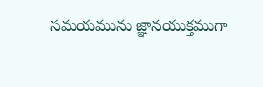సమయమును జ్ఞానయుక్తముగా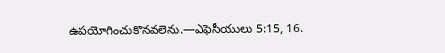ఉపయోగించుకొనవలెను.—ఎఫెసీయులు 5:15, 16.